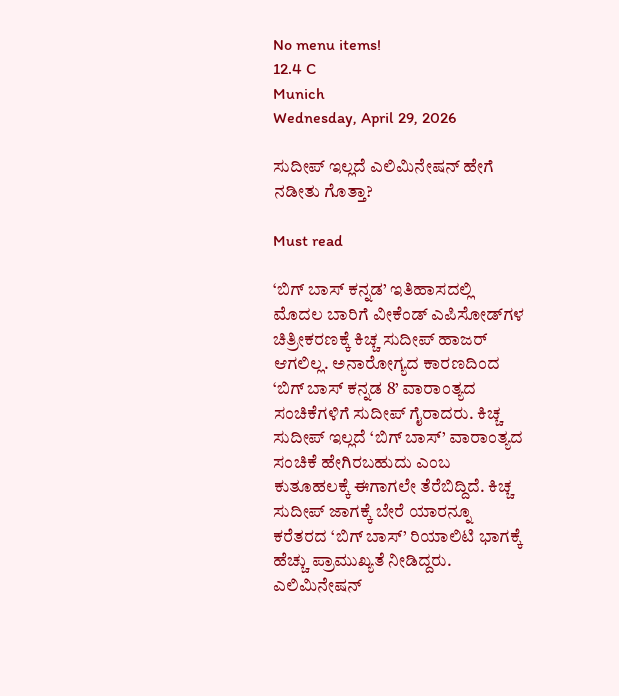No menu items!
12.4 C
Munich
Wednesday, April 29, 2026

ಸುದೀಪ್ ಇಲ್ಲದೆ ಎಲಿಮಿನೇಷನ್ ಹೇಗೆ ನಡೀತು ಗೊತ್ತಾ?

Must read

‘ಬಿಗ್ ಬಾಸ್ ಕನ್ನಡ’ ಇತಿಹಾಸದಲ್ಲಿ ಮೊದಲ ಬಾರಿಗೆ ವೀಕೆಂಡ್ ಎಪಿಸೋಡ್‌ಗಳ ಚಿತ್ರೀಕರಣಕ್ಕೆ ಕಿಚ್ಚ ಸುದೀಪ್ ಹಾಜರ್ ಆಗಲಿಲ್ಲ. ಅನಾರೋಗ್ಯದ ಕಾರಣದಿಂದ ‘ಬಿಗ್ ಬಾಸ್ ಕನ್ನಡ 8’ ವಾರಾಂತ್ಯದ ಸಂಚಿಕೆಗಳಿಗೆ ಸುದೀಪ್ ಗೈರಾದರು. ಕಿಚ್ಚ ಸುದೀಪ್ ಇಲ್ಲದೆ ‘ಬಿಗ್ ಬಾಸ್’ ವಾರಾಂತ್ಯದ ಸಂಚಿಕೆ ಹೇಗಿರಬಹುದು ಎಂಬ ಕುತೂಹಲಕ್ಕೆ ಈಗಾಗಲೇ ತೆರೆಬಿದ್ದಿದೆ. ಕಿಚ್ಚ ಸುದೀಪ್ ಜಾಗಕ್ಕೆ ಬೇರೆ ಯಾರನ್ನೂ ಕರೆತರದ ‘ಬಿಗ್ ಬಾಸ್’ ರಿಯಾಲಿಟಿ ಭಾಗಕ್ಕೆ ಹೆಚ್ಚು ಪ್ರಾಮುಖ್ಯತೆ ನೀಡಿದ್ದರು. ಎಲಿಮಿನೇಷನ್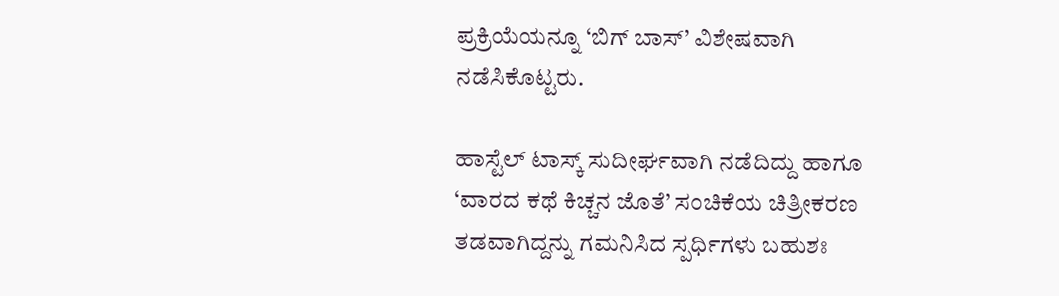ಪ್ರಕ್ರಿಯೆಯನ್ನೂ ‘ಬಿಗ್ ಬಾಸ್’ ವಿಶೇಷವಾಗಿ ನಡೆಸಿಕೊಟ್ಟರು.

ಹಾಸ್ಟೆಲ್ ಟಾಸ್ಕ್ ಸುದೀರ್ಘವಾಗಿ ನಡೆದಿದ್ದು ಹಾಗೂ ‘ವಾರದ ಕಥೆ ಕಿಚ್ಚನ ಜೊತೆ’ ಸಂಚಿಕೆಯ ಚಿತ್ರೀಕರಣ ತಡವಾಗಿದ್ದನ್ನು ಗಮನಿಸಿದ ಸ್ಪರ್ಧಿಗಳು ಬಹುಶಃ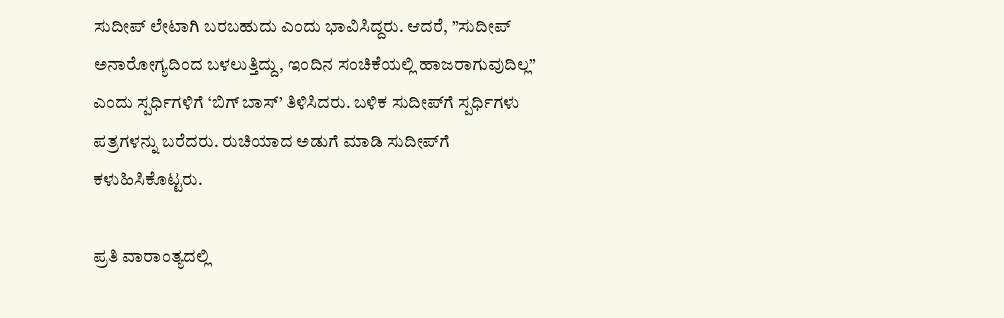ಸುದೀಪ್ ಲೇಟಾಗಿ ಬರಬಹುದು ಎಂದು ಭಾವಿಸಿದ್ದರು. ಆದರೆ, ”ಸುದೀಪ್ ಅನಾರೋಗ್ಯದಿಂದ ಬಳಲುತ್ತಿದ್ದು, ಇಂದಿನ ಸಂಚಿಕೆಯಲ್ಲಿ ಹಾಜರಾಗುವುದಿಲ್ಲ” ಎಂದು ಸ್ಪರ್ಧಿಗಳಿಗೆ ‘ಬಿಗ್ ಬಾಸ್’ ತಿಳಿಸಿದರು. ಬಳಿಕ ಸುದೀಪ್‌ಗೆ ಸ್ಪರ್ಧಿಗಳು ಪತ್ರಗಳನ್ನು ಬರೆದರು. ರುಚಿಯಾದ ಅಡುಗೆ ಮಾಡಿ ಸುದೀಪ್‌ಗೆ ಕಳುಹಿಸಿಕೊಟ್ಟರು.

ಪ್ರತಿ ವಾರಾಂತ್ಯದಲ್ಲಿ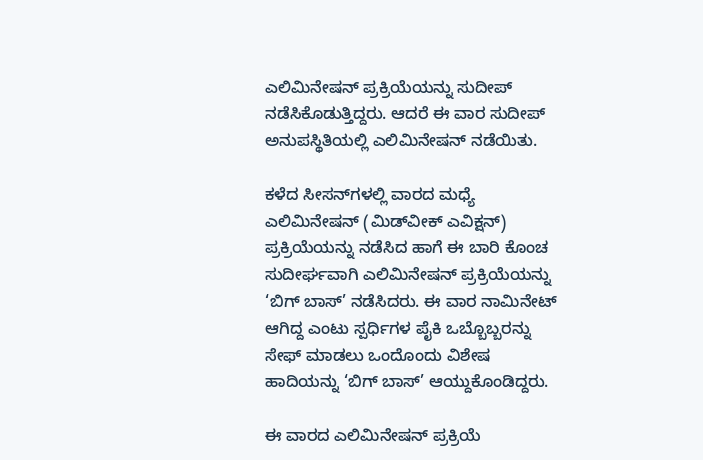ಎಲಿಮಿನೇಷನ್ ಪ್ರಕ್ರಿಯೆಯನ್ನು ಸುದೀಪ್ ನಡೆಸಿಕೊಡುತ್ತಿದ್ದರು. ಆದರೆ ಈ ವಾರ ಸುದೀಪ್ ಅನುಪಸ್ಥಿತಿಯಲ್ಲಿ ಎಲಿಮಿನೇಷನ್ ನಡೆಯಿತು.

ಕಳೆದ ಸೀಸನ್‌ಗಳಲ್ಲಿ ವಾರದ ಮಧ್ಯೆ ಎಲಿಮಿನೇಷನ್ (ಮಿಡ್‌ವೀಕ್ ಎವಿಕ್ಷನ್) ಪ್ರಕ್ರಿಯೆಯನ್ನು ನಡೆಸಿದ ಹಾಗೆ ಈ ಬಾರಿ ಕೊಂಚ ಸುದೀರ್ಘವಾಗಿ ಎಲಿಮಿನೇಷನ್ ಪ್ರಕ್ರಿಯೆಯನ್ನು ‘ಬಿಗ್ ಬಾಸ್’ ನಡೆಸಿದರು. ಈ ವಾರ ನಾಮಿನೇಟ್ ಆಗಿದ್ದ ಎಂಟು ಸ್ಪರ್ಧಿಗಳ ಪೈಕಿ ಒಬ್ಬೊಬ್ಬರನ್ನು ಸೇಫ್ ಮಾಡಲು ಒಂದೊಂದು ವಿಶೇಷ ಹಾದಿಯನ್ನು ‘ಬಿಗ್ ಬಾಸ್’ ಆಯ್ದುಕೊಂಡಿದ್ದರು.

ಈ ವಾರದ ಎಲಿಮಿನೇಷನ್ ಪ್ರಕ್ರಿಯೆ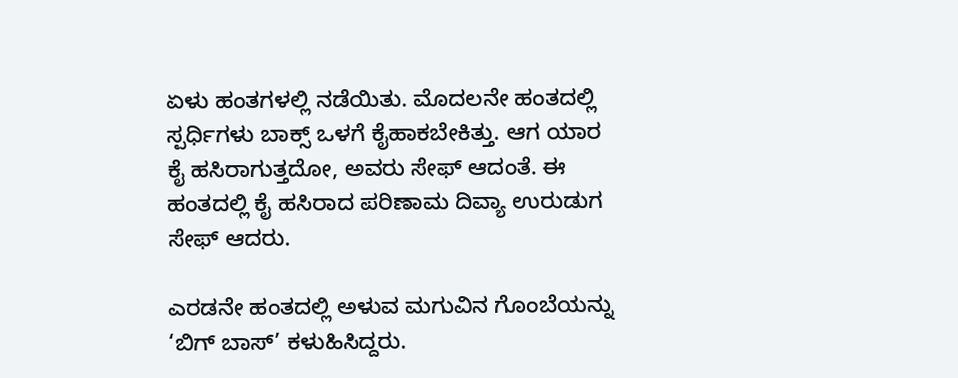ಏಳು ಹಂತಗಳಲ್ಲಿ ನಡೆಯಿತು. ಮೊದಲನೇ ಹಂತದಲ್ಲಿ ಸ್ಪರ್ಧಿಗಳು ಬಾಕ್ಸ್ ಒಳಗೆ ಕೈಹಾಕಬೇಕಿತ್ತು. ಆಗ ಯಾರ ಕೈ ಹಸಿರಾಗುತ್ತದೋ, ಅವರು ಸೇಫ್ ಆದಂತೆ. ಈ ಹಂತದಲ್ಲಿ ಕೈ ಹಸಿರಾದ ಪರಿಣಾಮ ದಿವ್ಯಾ ಉರುಡುಗ ಸೇಫ್ ಆದರು.

ಎರಡನೇ ಹಂತದಲ್ಲಿ ಅಳುವ ಮಗುವಿನ ಗೊಂಬೆಯನ್ನು ‘ಬಿಗ್ ಬಾಸ್’ ಕಳುಹಿಸಿದ್ದರು.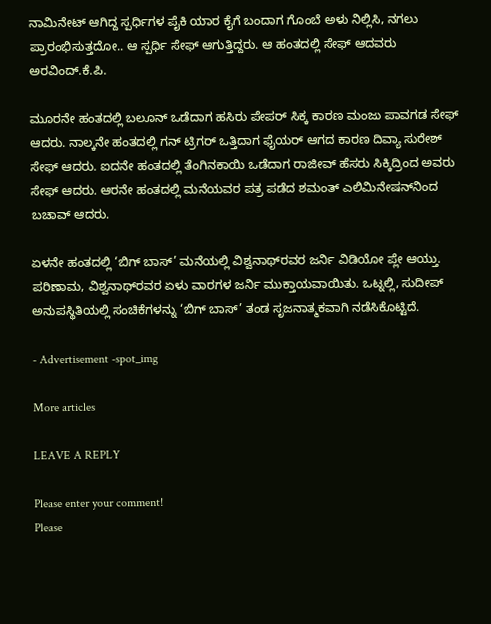ನಾಮಿನೇಟ್ ಆಗಿದ್ದ ಸ್ಪರ್ಧಿಗಳ ಪೈಕಿ ಯಾರ ಕೈಗೆ ಬಂದಾಗ ಗೊಂಬೆ ಅಳು ನಿಲ್ಲಿಸಿ, ನಗಲು ಪ್ರಾರಂಭಿಸುತ್ತದೋ.. ಆ ಸ್ಪರ್ಧಿ ಸೇಫ್ ಆಗುತ್ತಿದ್ದರು. ಆ ಹಂತದಲ್ಲಿ ಸೇಫ್ ಆದವರು ಅರವಿಂದ್.ಕೆ.ಪಿ.

ಮೂರನೇ ಹಂತದಲ್ಲಿ ಬಲೂನ್ ಒಡೆದಾಗ ಹಸಿರು ಪೇಪರ್ ಸಿಕ್ಕ ಕಾರಣ ಮಂಜು ಪಾವಗಡ ಸೇಫ್ ಆದರು. ನಾಲ್ಕನೇ ಹಂತದಲ್ಲಿ ಗನ್ ಟ್ರಿಗರ್ ಒತ್ತಿದಾಗ ಫೈಯರ್ ಆಗದ ಕಾರಣ ದಿವ್ಯಾ ಸುರೇಶ್ ಸೇಫ್ ಆದರು. ಐದನೇ ಹಂತದಲ್ಲಿ ತೆಂಗಿನಕಾಯಿ ಒಡೆದಾಗ ರಾಜೀವ್ ಹೆಸರು ಸಿಕ್ಕಿದ್ರಿಂದ ಅವರು ಸೇಫ್ ಆದರು. ಆರನೇ ಹಂತದಲ್ಲಿ ಮನೆಯವರ ಪತ್ರ ಪಡೆದ ಶಮಂತ್ ಎಲಿಮಿನೇಷನ್‌ನಿಂದ ಬಚಾವ್ ಆದರು.

ಏಳನೇ ಹಂತದಲ್ಲಿ ‘ಬಿಗ್ ಬಾಸ್’ ಮನೆಯಲ್ಲಿ ವಿಶ್ವನಾಥ್‌ರವರ ಜರ್ನಿ ವಿಡಿಯೋ ಪ್ಲೇ ಆಯ್ತು. ಪರಿಣಾಮ, ವಿಶ್ವನಾಥ್‌ರವರ ಏಳು ವಾರಗಳ ಜರ್ನಿ ಮುಕ್ತಾಯವಾಯಿತು. ಒಟ್ನಲ್ಲಿ, ಸುದೀಪ್ ಅನುಪಸ್ಥಿತಿಯಲ್ಲಿ ಸಂಚಿಕೆಗಳನ್ನು ‘ಬಿಗ್ ಬಾಸ್’ ತಂಡ ಸೃಜನಾತ್ಮಕವಾಗಿ ನಡೆಸಿಕೊಟ್ಟಿದೆ.

- Advertisement -spot_img

More articles

LEAVE A REPLY

Please enter your comment!
Please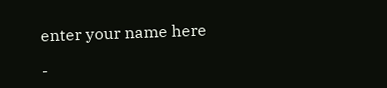enter your name here

-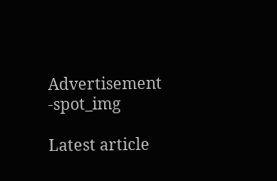Advertisement -spot_img

Latest article